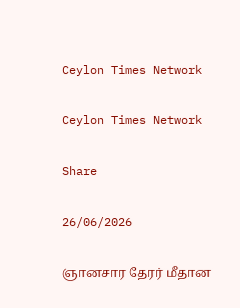Ceylon Times Network

Ceylon Times Network

Share

26/06/2026

ஞானசார தேரர் மீதான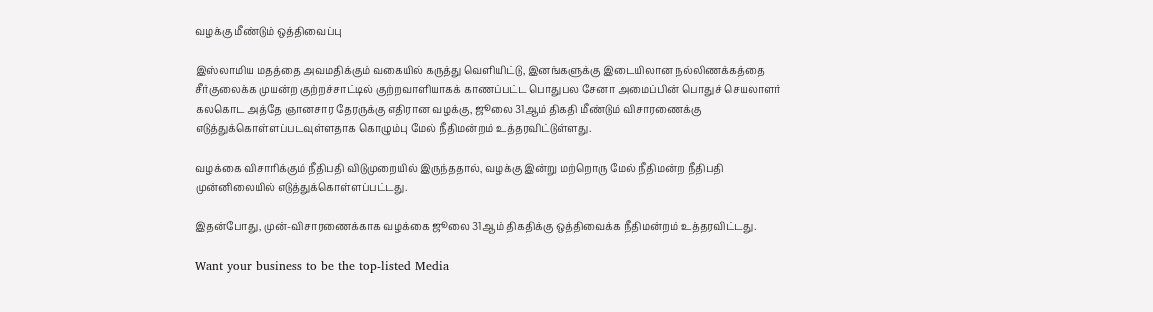வழக்கு மீண்டும் ஒத்திவைப்பு

இஸ்லாமிய மதத்தை அவமதிக்கும் வகையில் கருத்து வெளியிட்டு, இனங்களுக்கு இடையிலான நல்லிணக்கத்தை சீர்குலைக்க முயன்ற குற்றச்சாட்டில் குற்றவாளியாகக் காணப்பட்ட பொதுபல சேனா அமைப்பின் பொதுச் செயலாளர் கலகொட அத்தே ஞானசார தேரருக்கு எதிரான வழக்கு, ஜூலை 31ஆம் திகதி மீண்டும் விசாரணைக்கு எடுத்துக்கொள்ளப்படவுள்ளதாக கொழும்பு மேல் நீதிமன்றம் உத்தரவிட்டுள்ளது.

வழக்கை விசாரிக்கும் நீதிபதி விடுமுறையில் இருந்ததால், வழக்கு இன்று மற்றொரு மேல் நீதிமன்ற நீதிபதி முன்னிலையில் எடுத்துக்கொள்ளப்பட்டது.

இதன்போது, முன்-விசாரணைக்காக வழக்கை ஜூலை 31ஆம் திகதிக்கு ஒத்திவைக்க நீதிமன்றம் உத்தரவிட்டது.

Want your business to be the top-listed Media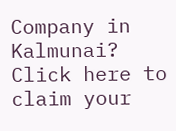Company in Kalmunai?
Click here to claim your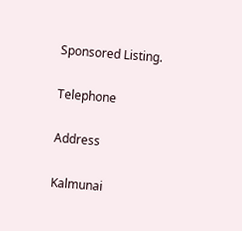Sponsored Listing.

Telephone

Address

Kalmunai